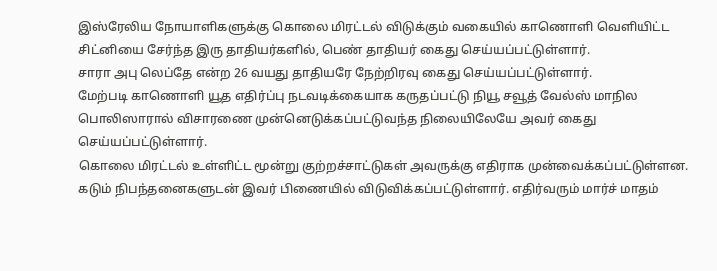இஸ்ரேலிய நோயாளிகளுக்கு கொலை மிரட்டல் விடுக்கும் வகையில் காணொளி வெளியிட்ட சிட்னியை சேர்ந்த இரு தாதியர்களில், பெண் தாதியர் கைது செய்யப்பட்டுள்ளார்.
சாரா அபு லெப்தே என்ற 26 வயது தாதியரே நேற்றிரவு கைது செய்யப்பட்டுள்ளார்.
மேற்படி காணொளி யூத எதிர்ப்பு நடவடிக்கையாக கருதப்பட்டு நியூ சவூத் வேல்ஸ் மாநில பொலிஸாரால் விசாரணை முன்னெடுக்கப்பட்டுவந்த நிலையிலேயே அவர் கைது செய்யப்பட்டுள்ளார்.
கொலை மிரட்டல் உள்ளிட்ட மூன்று குற்றச்சாட்டுகள் அவருக்கு எதிராக முன்வைக்கப்பட்டுள்ளன.
கடும் நிபந்தனைகளுடன் இவர் பிணையில் விடுவிக்கப்பட்டுள்ளார். எதிர்வரும் மார்ச் மாதம்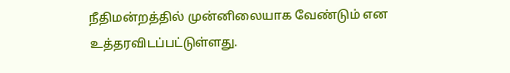நீதிமன்றத்தில் முன்னிலையாக வேண்டும் என உத்தரவிடப்பட்டுள்ளது.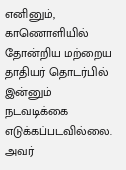எனினும், காணொளியில் தோன்றிய மற்றைய தாதியர் தொடர்பில் இன்னும் நடவடிக்கை எடுக்கப்படவில்லை. அவர்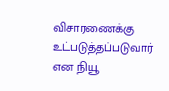விசாரணைக்கு உட்படுத்தப்படுவார் என நியூ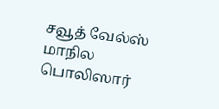சவூத் வேல்ஸ் மாநில பொலிஸார்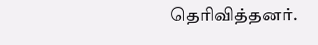தெரிவித்தனர்.